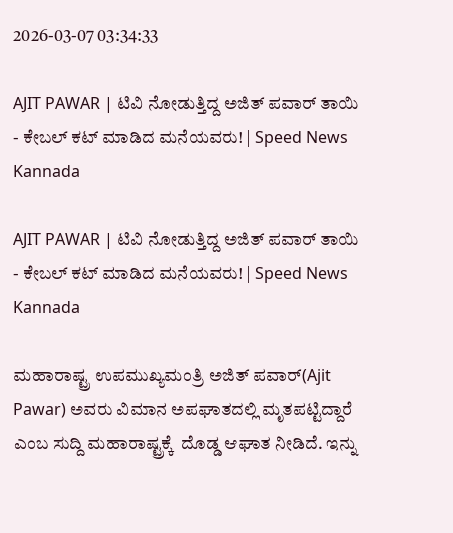2026-03-07 03:34:33

AJIT PAWAR | ಟಿವಿ ನೋಡುತ್ತಿದ್ದ ಅಜಿತ್ ಪವಾರ್‌ ತಾಯಿ - ಕೇಬಲ್ ಕಟ್ ಮಾಡಿದ ಮನೆಯವರು! | Speed News Kannada

AJIT PAWAR | ಟಿವಿ ನೋಡುತ್ತಿದ್ದ ಅಜಿತ್ ಪವಾರ್‌ ತಾಯಿ - ಕೇಬಲ್ ಕಟ್ ಮಾಡಿದ ಮನೆಯವರು! | Speed News Kannada

ಮಹಾರಾಷ್ಟ್ರ ಉಪಮುಖ್ಯಮಂತ್ರಿ ಅಜಿತ್ ಪವಾರ್(Ajit Pawar) ಅವರು ವಿಮಾನ ಅಪಘಾತದಲ್ಲಿ ಮೃತಪಟ್ಟಿದ್ದಾರೆ ಎಂಬ ಸುದ್ದಿ ಮಹಾರಾಷ್ಟ್ರಕ್ಕೆ  ದೊಡ್ಡ ಆಘಾತ ನೀಡಿದೆ. ಇನ್ನು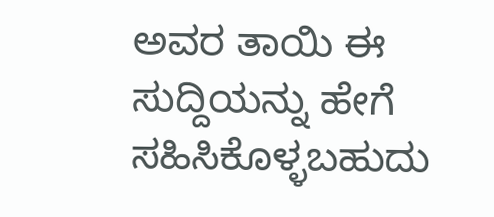ಅವರ ತಾಯಿ ಈ ಸುದ್ದಿಯನ್ನು ಹೇಗೆ ಸಹಿಸಿಕೊಳ್ಳಬಹುದು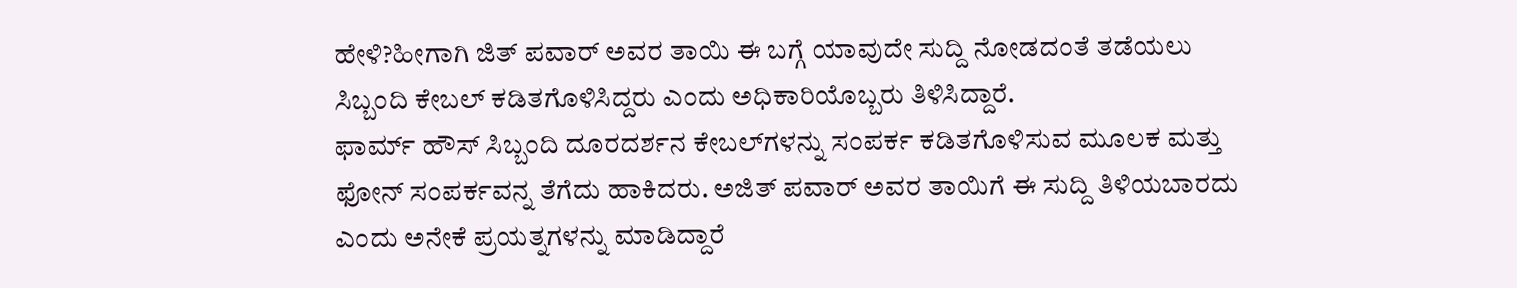ಹೇಳಿ?ಹೀಗಾಗಿ ಜಿತ್ ಪವಾರ್ ಅವರ ತಾಯಿ ಈ ಬಗ್ಗೆ ಯಾವುದೇ ಸುದ್ದಿ ನೋಡದಂತೆ ತಡೆಯಲು ಸಿಬ್ಬಂದಿ ಕೇಬಲ್ ಕಡಿತಗೊಳಿಸಿದ್ದರು ಎಂದು ಅಧಿಕಾರಿಯೊಬ್ಬರು ತಿಳಿಸಿದ್ದಾರೆ.
ಫಾರ್ಮ್‌ ಹೌಸ್ ಸಿಬ್ಬಂದಿ ದೂರದರ್ಶನ ಕೇಬಲ್‌ಗಳನ್ನು ಸಂಪರ್ಕ ಕಡಿತಗೊಳಿಸುವ ಮೂಲಕ ಮತ್ತು ಫೋನ್ ಸಂಪರ್ಕವನ್ನ ತೆಗೆದು ಹಾಕಿದರು. ಅಜಿತ್ ಪವಾರ್ ಅವರ ತಾಯಿಗೆ ಈ ಸುದ್ದಿ ತಿಳಿಯಬಾರದು ಎಂದು ಅನೇಕೆ ಪ್ರಯತ್ನಗಳನ್ನು ಮಾಡಿದ್ದಾರೆ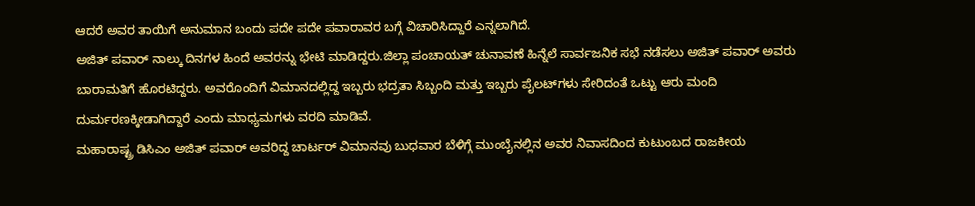ಆದರೆ ಅವರ ತಾಯಿಗೆ ಅನುಮಾನ ಬಂದು ಪದೇ ಪದೇ ಪವಾರಾವರ ಬಗ್ಗೆ ವಿಚಾರಿಸಿದ್ದಾರೆ ಎನ್ನಲಾಗಿದೆ.
ಅಜಿತ್ ಪವಾ‌ರ್ ನಾಲ್ಕು ದಿನಗಳ ಹಿಂದೆ ಅವರನ್ನು ಭೇಟಿ ಮಾಡಿದ್ದರು.ಜಿಲ್ಲಾ ಪಂಚಾಯತ್ ಚುನಾವಣೆ ಹಿನ್ನೆಲೆ ಸಾರ್ವಜನಿಕ ಸಭೆ ನಡೆಸಲು ಅಜಿತ್ ಪವಾರ್ ಅವರು ಬಾರಾಮತಿಗೆ ಹೊರಟಿದ್ದರು. ಅವರೊಂದಿಗೆ ವಿಮಾನದಲ್ಲಿದ್ದ ಇಬ್ಬರು ಭದ್ರತಾ ಸಿಬ್ಬಂದಿ ಮತ್ತು ಇಬ್ಬರು ಪೈಲಟ್‌ಗಳು ಸೇರಿದಂತೆ ಒಟ್ಟು ಆರು ಮಂದಿ ದುರ್ಮರಣಕ್ಕೀಡಾಗಿದ್ದಾರೆ ಎಂದು ಮಾಧ್ಯಮಗಳು ವರದಿ ಮಾಡಿವೆ.
ಮಹಾರಾಷ್ಟ್ರ ಡಿಸಿಎಂ ಅಜಿತ್ ಪವಾರ್ ಅವರಿದ್ದ ಚಾರ್ಟರ್ ವಿಮಾನವು ಬುಧವಾರ ಬೆಳಿಗ್ಗೆ ಮುಂಬೈನಲ್ಲಿನ ಅವರ ನಿವಾಸದಿಂದ ಕುಟುಂಬದ ರಾಜಕೀಯ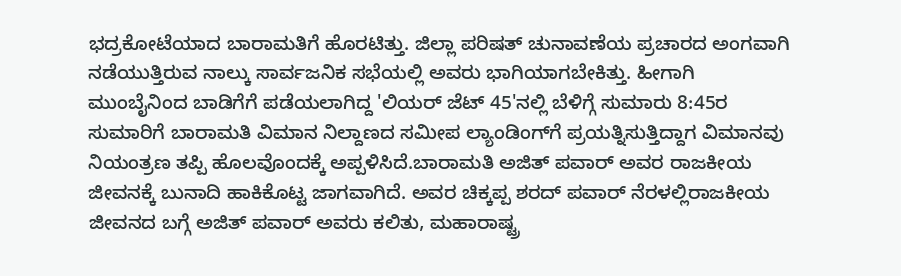ಭದ್ರಕೋಟೆಯಾದ ಬಾರಾಮತಿಗೆ ಹೊರಟಿತ್ತು. ಜಿಲ್ಲಾ ಪರಿಷತ್‌ ಚುನಾವಣೆಯ ಪ್ರಚಾರದ ಅಂಗವಾಗಿ ನಡೆಯುತ್ತಿರುವ ನಾಲ್ಕು ಸಾರ್ವಜನಿಕ ಸಭೆಯಲ್ಲಿ ಅವರು ಭಾಗಿಯಾಗಬೇಕಿತ್ತು. ಹೀಗಾಗಿ ಮುಂಬೈನಿಂದ ಬಾಡಿಗೆಗೆ ಪಡೆಯಲಾಗಿದ್ದ 'ಲಿಯರ್ ಜೆಟ್ 45'ನಲ್ಲಿ ಬೆಳಿಗ್ಗೆ ಸುಮಾರು 8:45ರ ಸುಮಾರಿಗೆ ಬಾರಾಮತಿ ವಿಮಾನ ನಿಲ್ದಾಣದ ಸಮೀಪ ಲ್ಯಾಂಡಿಂಗ್‌ಗೆ ಪ್ರಯತ್ನಿಸುತ್ತಿದ್ದಾಗ ವಿಮಾನವು ನಿಯಂತ್ರಣ ತಪ್ಪಿ ಹೊಲವೊಂದಕ್ಕೆ ಅಪ್ಪಳಿಸಿದೆ.ಬಾರಾಮತಿ ಅಜಿತ್ ಪವಾರ್ ಅವರ ರಾಜಕೀಯ ಜೀವನಕ್ಕೆ ಬುನಾದಿ ಹಾಕಿಕೊಟ್ಟ ಜಾಗವಾಗಿದೆ. ಅವರ ಚಿಕ್ಕಪ್ಪ ಶರದ್ ಪವಾರ್ ನೆರಳಲ್ಲಿರಾಜಕೀಯ ಜೀವನದ ಬಗ್ಗೆ ಅಜಿತ್ ಪವಾ‌ರ್ ಅವರು ಕಲಿತು, ಮಹಾರಾಷ್ಟ್ರ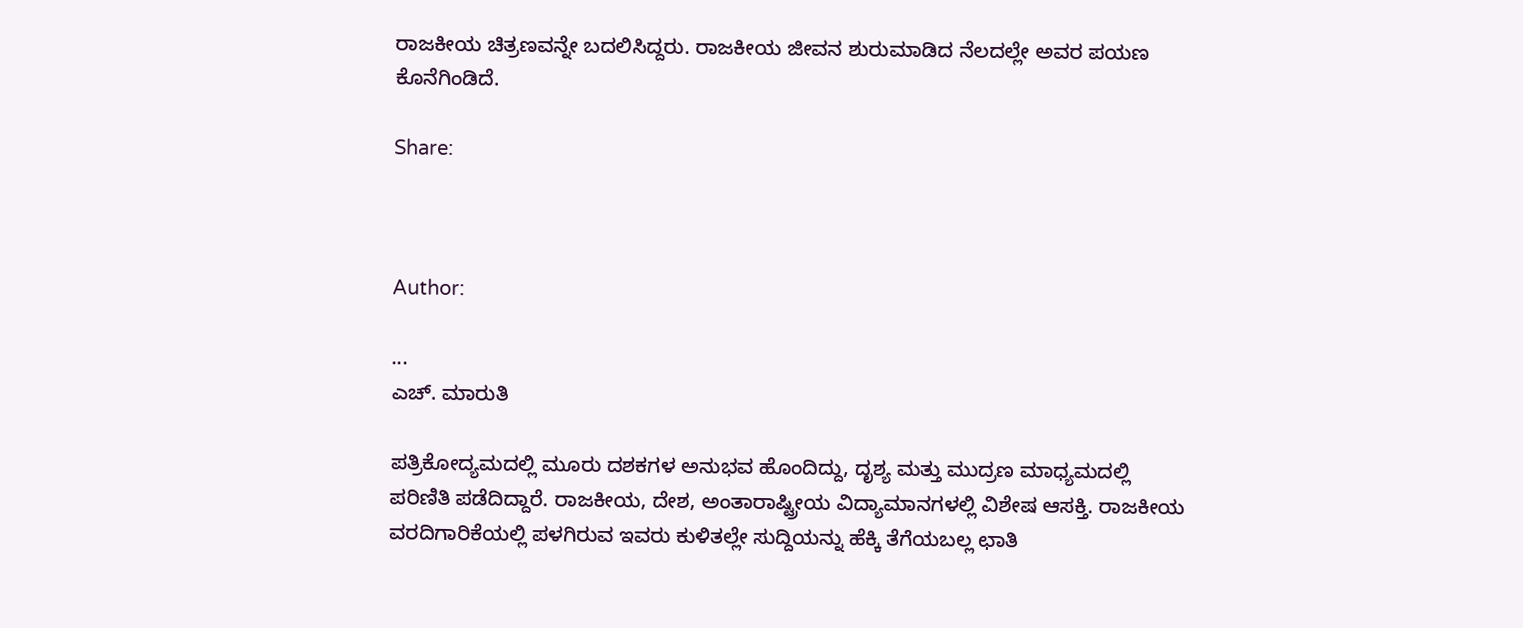ರಾಜಕೀಯ ಚಿತ್ರಣವನ್ನೇ ಬದಲಿಸಿದ್ದರು. ರಾಜಕೀಯ ಜೀವನ ಶುರುಮಾಡಿದ ನೆಲದಲ್ಲೇ ಅವರ ಪಯಣ ಕೊನೆಗಿಂಡಿದೆ.

Share:



Author:

...
ಎಚ್‌. ಮಾರುತಿ

ಪತ್ರಿಕೋದ್ಯಮದಲ್ಲಿ ಮೂರು ದಶಕಗಳ ಅನುಭವ ಹೊಂದಿದ್ದು, ದೃಶ್ಯ ಮತ್ತು ಮುದ್ರಣ ಮಾಧ್ಯಮದಲ್ಲಿ ಪರಿಣಿತಿ ಪಡೆದಿದ್ದಾರೆ. ರಾಜಕೀಯ, ದೇಶ, ಅಂತಾರಾಷ್ಟ್ರೀಯ ವಿದ್ಯಾಮಾನಗಳಲ್ಲಿ ವಿಶೇಷ ಆಸಕ್ತಿ. ರಾಜಕೀಯ ವರದಿಗಾರಿಕೆಯಲ್ಲಿ ಪಳಗಿರುವ ಇವರು ಕುಳಿತಲ್ಲೇ ಸುದ್ದಿಯನ್ನು ಹೆಕ್ಕಿ ತೆಗೆಯಬಲ್ಲ ಛಾತಿ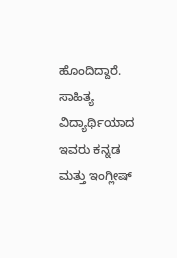ಹೊಂದಿದ್ದಾರೆ. ಸಾಹಿತ್ಯ ವಿದ್ಯಾರ್ಥಿಯಾದ ಇವರು ಕನ್ನಡ ಮತ್ತು ಇಂಗ್ಲೀಷ್‌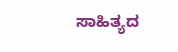ಸಾಹಿತ್ಯದ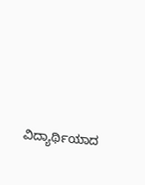ವಿದ್ಯಾರ್ಥಿಯಾದ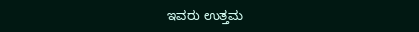ಇವರು ಉತ್ತಮ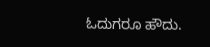ಓದುಗರೂ ಹೌದು.